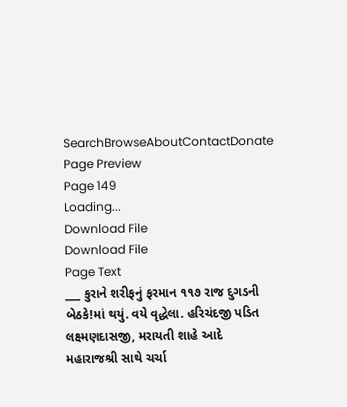SearchBrowseAboutContactDonate
Page Preview
Page 149
Loading...
Download File
Download File
Page Text
___ કુરાને શરીફનું ફરમાન ૧૧૭ રાજ દુગડની બેઠકે!માં થયું. વયે વૃદ્ધેલા. હરિચંદજી પડિત લક્ષ્મણદાસજી, મરાયતી શાહે આદે મહારાજશ્રી સાથે ચર્ચા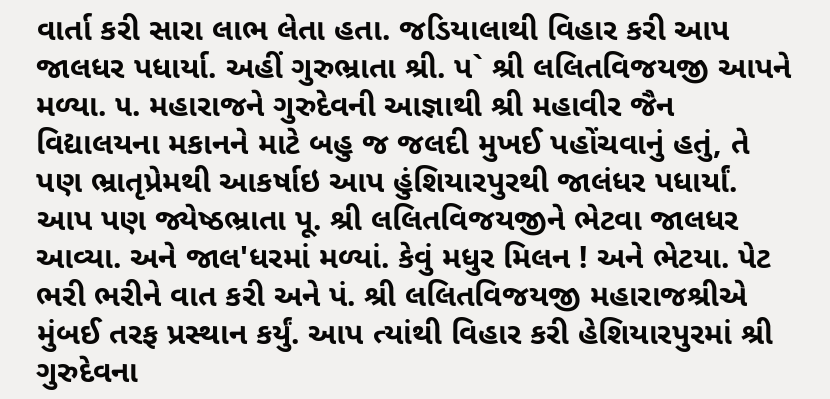વાર્તા કરી સારા લાભ લેતા હતા. જડિયાલાથી વિહાર કરી આપ જાલધર પધાર્યા. અહીં ગુરુભ્રાતા શ્રી. પ` શ્રી લલિતવિજયજી આપને મળ્યા. ૫. મહારાજને ગુરુદેવની આજ્ઞાથી શ્રી મહાવીર જૈન વિદ્યાલયના મકાનને માટે બહુ જ જલદી મુખઈ પહોંચવાનું હતું, તે પણ ભ્રાતૃપ્રેમથી આકર્ષાઇ આપ હુંશિયારપુરથી જાલંધર પધાર્યાં. આપ પણ જ્યેષ્ઠભ્રાતા પૂ. શ્રી લલિતવિજયજીને ભેટવા જાલધર આવ્યા. અને જાલ'ધરમાં મળ્યાં. કેવું મધુર મિલન ! અને ભેટયા. પેટ ભરી ભરીને વાત કરી અને પં. શ્રી લલિતવિજયજી મહારાજશ્રીએ મુંબઈ તરફ પ્રસ્થાન કર્યું. આપ ત્યાંથી વિહાર કરી હેશિયારપુરમાં શ્રી ગુરુદેવના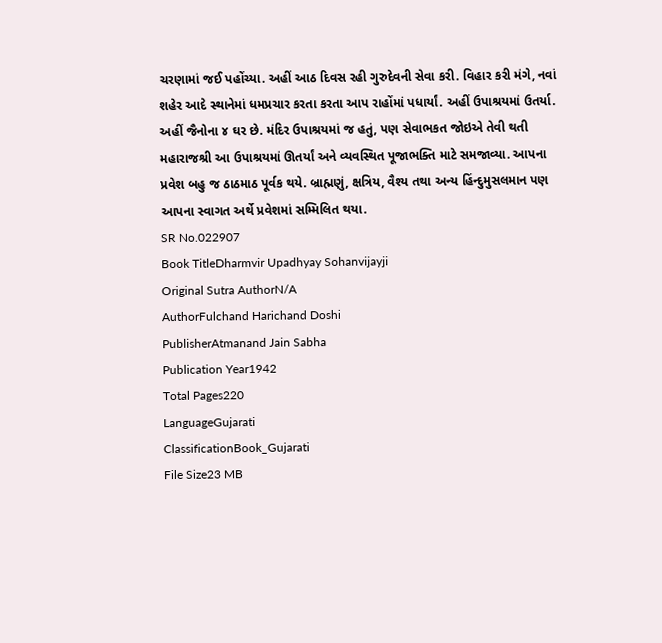ચરણામાં જઈ પહોંચ્યા. અહીં આઠ દિવસ રહી ગુરુદેવની સેવા કરી. વિહાર કરી મંગે, નવાં શહેર આદે સ્થાનેમાં ધમપ્રચાર કરતા કરતા આપ રાહોંમાં પધાર્યાં. અહીં ઉપાશ્રયમાં ઉતર્યા. અહીં જૈનોના ૪ ઘર છે. મંદિર ઉપાશ્રયમાં જ હતું, પણ સેવાભકત જોઇએ તેવી થતી મહારાજશ્રી આ ઉપાશ્રયમાં ઊતર્યાં અને વ્યવસ્થિત પૂજાભક્તિ માટે સમજાવ્યા. આપના પ્રવેશ બહુ જ ઠાઠમાઠ પૂર્વક થયે. બ્રાહ્મણું, ક્ષત્રિય, વૈશ્ય તથા અન્ય હિંન્દુમુસલમાન પણ આપના સ્વાગત અર્થે પ્રવેશમાં સમ્મિલિત થયા.
SR No.022907
Book TitleDharmvir Upadhyay Sohanvijayji
Original Sutra AuthorN/A
AuthorFulchand Harichand Doshi
PublisherAtmanand Jain Sabha
Publication Year1942
Total Pages220
LanguageGujarati
ClassificationBook_Gujarati
File Size23 MB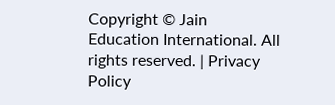Copyright © Jain Education International. All rights reserved. | Privacy Policy